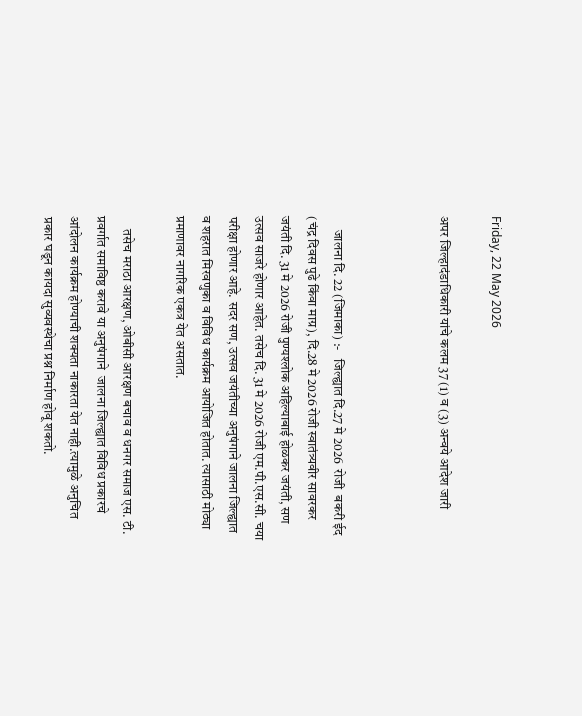Friday, 22 May 2026

अपर जिल्हादंडाधिकारी यांचे कलम 37 (1) व (3) अन्वये आदेश जारी



     जालना दि. 22 (जिमाका) :-   जिल्ह्यात दि.27 मे 2026  रोजी  बकरी ईद (चंद्र दिवस पुढे किंवा माग्र), दि.28 मे 2026 रोजी स्वातंत्र्यवीर सावरकर जयंती दि. 31 मे 2026 रोजी पुण्यश्लोक अहिल्याबाई होळकर जयंती, सण उत्सव साजरे होणार आहेत. तसेच दि. 31 मे 2026 रोजी एम.पी.एस.सी. चया परीक्षा होणार आहे. सदर सण, उत्सव जयंतीच्या अनुषंगाने जालना जिल्ह्यात व शहरात मिरवणुका व विविध कार्यक्रम आयोजित होतात. त्यासाठी मोठ्या प्रमाणावर नागरिक एकत्र येत असतात.

     तसेच मराठा आरक्षण, ओबीसी आरक्षण बचाव व धनगर समाज एस. टी. प्रवर्गात समाविष्ठ करावे या अनुषंगाने  जालना जिल्ह्यात विविध प्रकारचे आंदोलन कार्यक्रम होण्याची शक्यता नाकारता येत नाही.त्यामुळे अनुचित प्रकार घडून कायदा सुव्यवस्थेचा प्रश्न निर्माण होवू शकतो.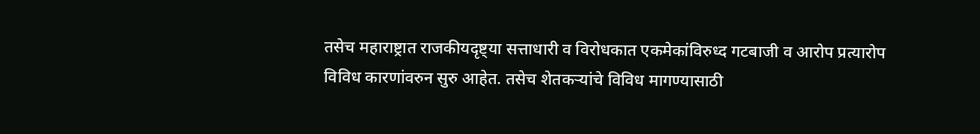तसेच महाराष्ट्रात राजकीयदृष्ट्या सत्ताधारी व विरोधकात एकमेकांविरुध्द गटबाजी व आरोप प्रत्यारोप विविध कारणांवरुन सुरु आहेत. तसेच शेतकऱ्यांचे विविध मागण्यासाठी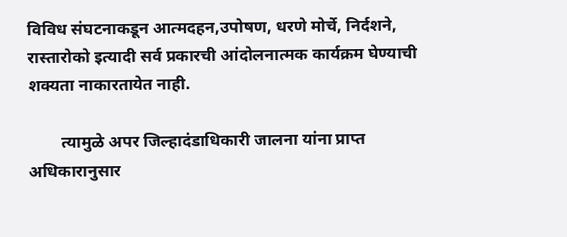विविध संघटनाकडून आत्मदहन,उपोषण, धरणे मोर्चे, निर्दशने, रास्तारोको इत्यादी सर्व प्रकारची आंदोलनात्मक कार्यक्रम घेण्याची शक्यता नाकारतायेत नाही.

        त्यामुळे अपर जिल्हादंडाधिकारी जालना यांना प्राप्त अधिकारानुसार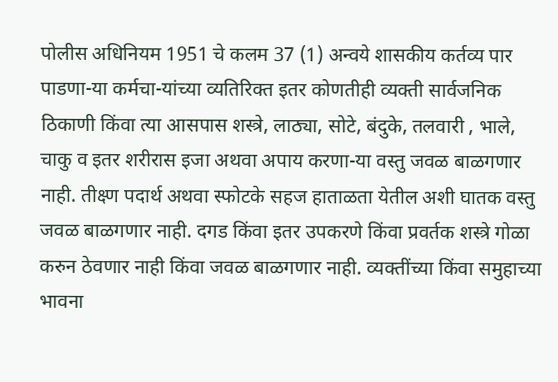पोलीस अधिनियम 1951 चे कलम 37 (1) अन्वये शासकीय कर्तव्य पार पाडणा-या कर्मचा-यांच्या व्यतिरिक्त इतर कोणतीही व्यक्ती सार्वजनिक ठिकाणी किंवा त्या आसपास शस्त्रे, लाठ्या, सोटे, बंदुके, तलवारी , भाले, चाकु व इतर शरीरास इजा अथवा अपाय करणा-या वस्तु जवळ बाळगणार नाही. तीक्ष्ण पदार्थ अथवा स्फोटके सहज हाताळता येतील अशी घातक वस्तु जवळ बाळगणार नाही. दगड किंवा इतर उपकरणे किंवा प्रवर्तक शस्त्रे गोळा करुन ठेवणार नाही किंवा जवळ बाळगणार नाही. व्यक्तींच्या किंवा समुहाच्या भावना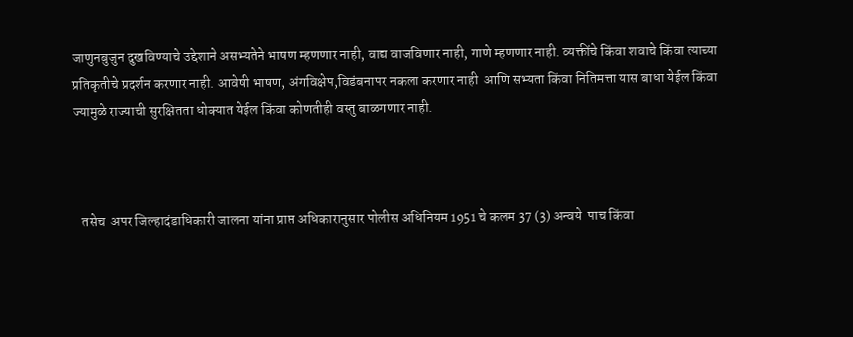जाणुनबुजुन दुखविण्याचे उद्देशाने असभ्यतेने भाषण म्हणणार नाही, वाद्य वाजविणार नाही, गाणे म्हणणार नाही. व्यक्तींचे किंवा शवाचे किंवा त्याच्या प्रतिकृतीचे प्रदर्शन करणार नाही. आवेषी भाषण, अंगविक्षेप,विडंबनापर नकला करणार नाही  आणि सभ्यता किंवा नितिमत्ता यास बाधा येईल किंवा ज्यामुळे राज्याची सुरक्षितता धोक्यात येईल किंवा कोणतीही वस्तु बाळगणार नाही.



   तसेच  अपर जिल्हादंडाधिकारी जालना यांना प्राप्त अधिकारानुसार पोलीस अधिनियम 1951 चे कलम 37 (3) अन्वये  पाच किंवा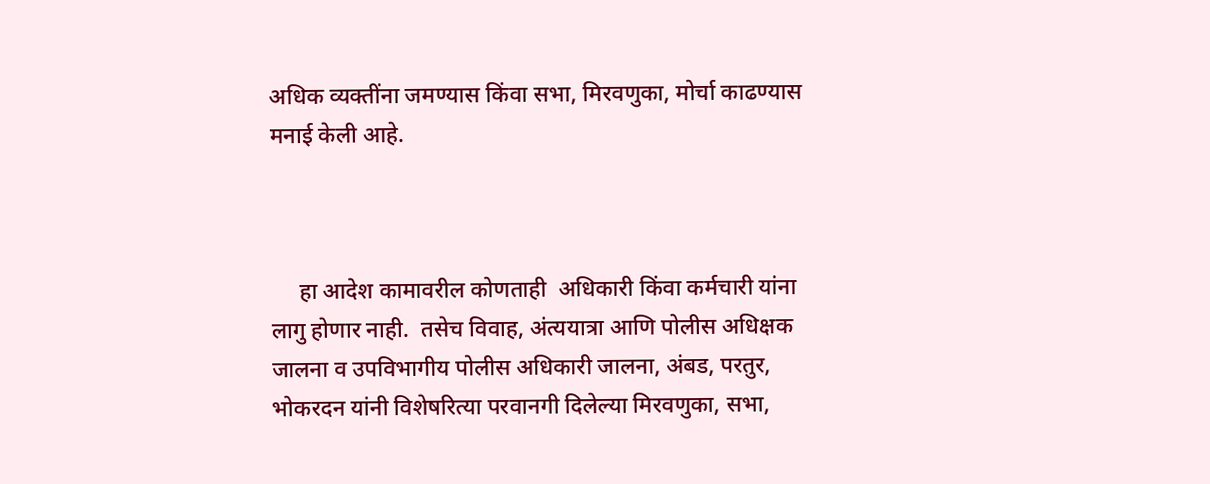अधिक व्यक्तींना जमण्यास किंवा सभा, मिरवणुका, मोर्चा काढण्यास मनाई केली आहे.



     हा आदेश कामावरील कोणताही ‍ अधिकारी किंवा कर्मचारी यांना लागु होणार नाही.  तसेच विवाह, अंत्ययात्रा आणि पोलीस अधिक्षक जालना व उपविभागीय पोलीस अधिकारी जालना, अंबड, परतुर, भोकरदन यांनी विशेषरित्या परवानगी दिलेल्या मिरवणुका, सभा,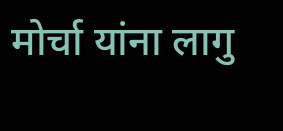मोर्चा यांना लागु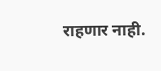राहणार नाही.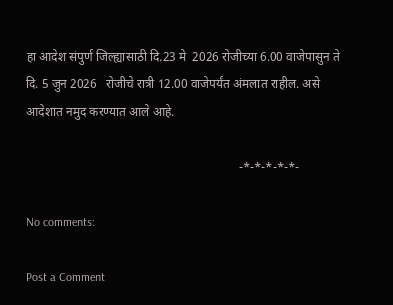हा आदेश संपुर्ण जिल्ह्यासाठी दि.23 मे  2026 रोजीच्या 6.00 वाजेपासुन ते  दि. 5 जुन 2026   रोजीचे रात्री 12.00 वाजेपर्यंत अंमलात राहील. असे आदेशात नमुद करण्यात आले आहे.

                                                                    -*-*-*-*-*-

No comments:

Post a Comment